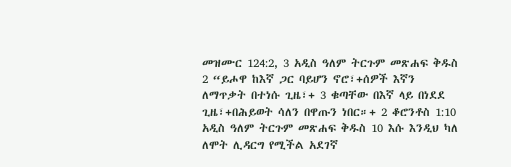መዝሙር 124:2, 3 አዲስ ዓለም ትርጉም መጽሐፍ ቅዱስ 2 “ይሖዋ ከእኛ ጋር ባይሆን ኖሮ፣+ሰዎች እኛን ለማጥቃት በተነሱ ጊዜ፣+ 3 ቁጣቸው በእኛ ላይ በነደደ ጊዜ፣+በሕይወት ሳለን በዋጡን ነበር።+ 2 ቆሮንቶስ 1:10 አዲስ ዓለም ትርጉም መጽሐፍ ቅዱስ 10 እሱ እንዲህ ካለ ለሞት ሊዳርግ የሚችል አደገኛ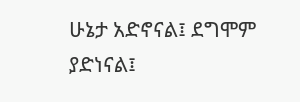ሁኔታ አድኖናል፤ ደግሞም ያድነናል፤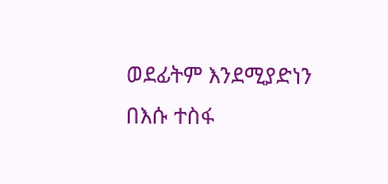ወደፊትም እንደሚያድነን በእሱ ተስፋ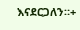እናደርጋለን።+